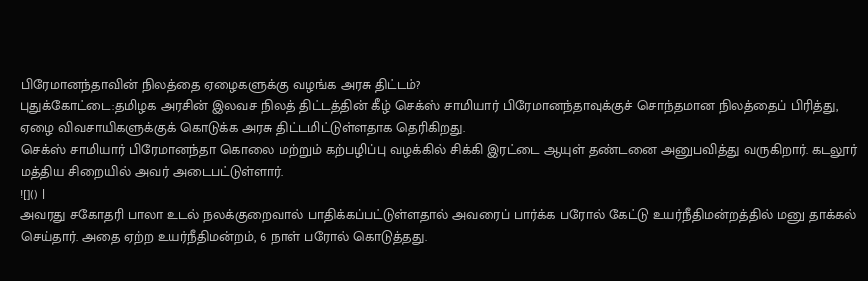பிரேமானந்தாவின் நிலத்தை ஏழைகளுக்கு வழங்க அரசு திட்டம்?
புதுக்கோட்டை:தமிழக அரசின் இலவச நிலத் திட்டத்தின் கீழ் செக்ஸ் சாமியார் பிரேமானந்தாவுக்குச் சொந்தமான நிலத்தைப் பிரித்து, ஏழை விவசாயிகளுக்குக் கொடுக்க அரசு திட்டமிட்டுள்ளதாக தெரிகிறது.
செக்ஸ் சாமியார் பிரேமானந்தா கொலை மற்றும் கற்பழிப்பு வழக்கில் சிக்கி இரட்டை ஆயுள் தண்டனை அனுபவித்து வருகிறார். கடலூர் மத்திய சிறையில் அவர் அடைபட்டுள்ளார்.
![]() |
அவரது சகோதரி பாலா உடல் நலக்குறைவால் பாதிக்கப்பட்டுள்ளதால் அவரைப் பார்க்க பரோல் கேட்டு உயர்நீதிமன்றத்தில் மனு தாக்கல் செய்தார். அதை ஏற்ற உயர்நீதிமன்றம், 6 நாள் பரோல் கொடுத்தது.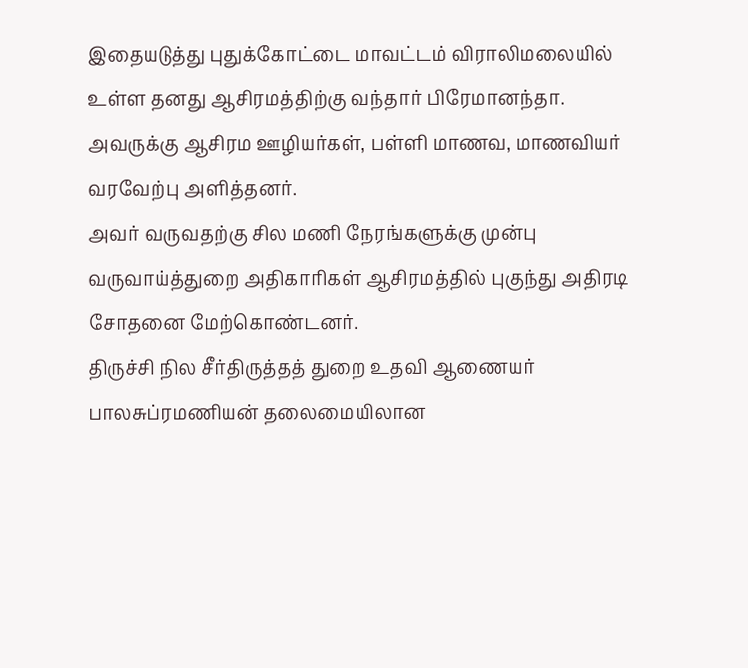இதையடுத்து புதுக்கோட்டை மாவட்டம் விராலிமலையில் உள்ள தனது ஆசிரமத்திற்கு வந்தார் பிரேமானந்தா. அவருக்கு ஆசிரம ஊழியர்கள், பள்ளி மாணவ, மாணவியர் வரவேற்பு அளித்தனர்.
அவர் வருவதற்கு சில மணி நேரங்களுக்கு முன்பு வருவாய்த்துறை அதிகாரிகள் ஆசிரமத்தில் புகுந்து அதிரடி சோதனை மேற்கொண்டனர்.
திருச்சி நில சீர்திருத்தத் துறை உதவி ஆணையர் பாலசுப்ரமணியன் தலைமையிலான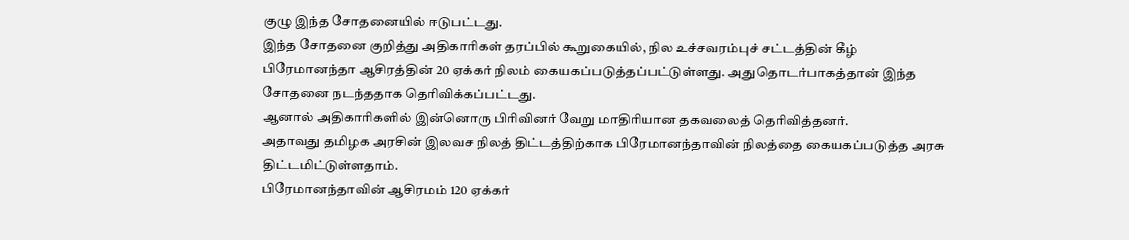குழு இந்த சோதனையில் ஈடுபட்டது.
இந்த சோதனை குறித்து அதிகாரிகள் தரப்பில் கூறுகையில், நில உச்சவரம்புச் சட்டத்தின் கீழ் பிரேமானந்தா ஆசிரத்தின் 20 ஏக்கர் நிலம் கையகப்படுத்தப்பட்டுள்ளது. அதுதொடர்பாகத்தான் இந்த சோதனை நடந்ததாக தெரிவிக்கப்பட்டது.
ஆனால் அதிகாரிகளில் இன்னொரு பிரிவினர் வேறு மாதிரியான தகவலைத் தெரிவித்தனர்.
அதாவது தமிழக அரசின் இலவச நிலத் திட்டத்திற்காக பிரேமானந்தாவின் நிலத்தை கையகப்படுத்த அரசு திட்டமிட்டுள்ளதாம்.
பிரேமானந்தாவின் ஆசிரமம் 120 ஏக்கர்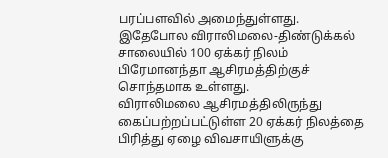பரப்பளவில் அமைந்துள்ளது. இதேபோல விராலிமலை-திண்டுக்கல் சாலையில் 100 ஏக்கர் நிலம் பிரேமானந்தா ஆசிரமத்திற்குச் சொந்தமாக உள்ளது.
விராலிமலை ஆசிரமத்திலிருந்து கைப்பற்றப்பட்டுள்ள 20 ஏக்கர் நிலத்தை பிரித்து ஏழை விவசாயிளுக்கு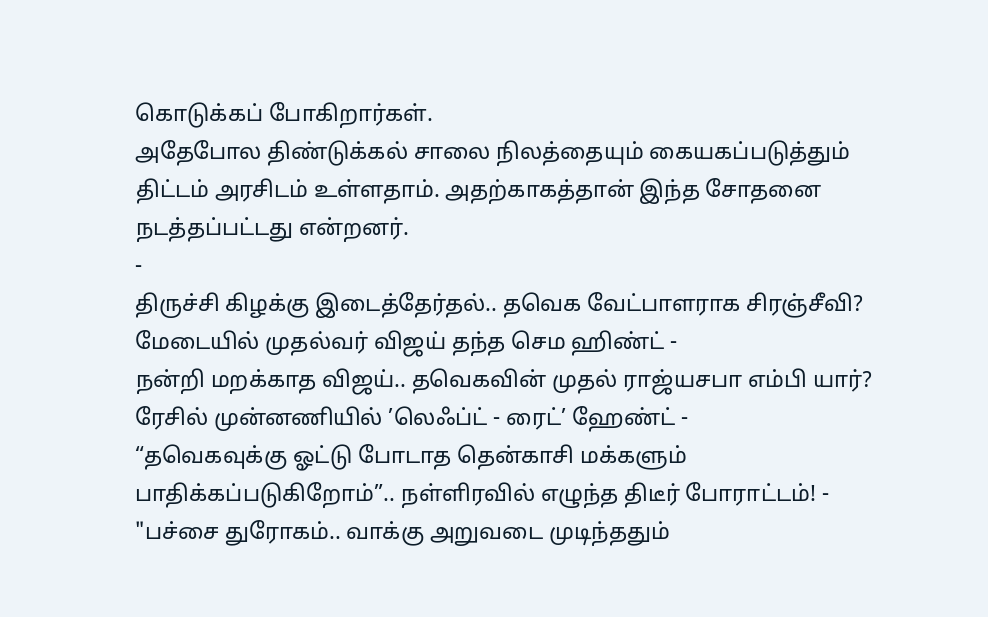கொடுக்கப் போகிறார்கள்.
அதேபோல திண்டுக்கல் சாலை நிலத்தையும் கையகப்படுத்தும் திட்டம் அரசிடம் உள்ளதாம். அதற்காகத்தான் இந்த சோதனை நடத்தப்பட்டது என்றனர்.
-
திருச்சி கிழக்கு இடைத்தேர்தல்.. தவெக வேட்பாளராக சிரஞ்சீவி? மேடையில் முதல்வர் விஜய் தந்த செம ஹிண்ட் -
நன்றி மறக்காத விஜய்.. தவெகவின் முதல் ராஜ்யசபா எம்பி யார்? ரேசில் முன்னணியில் ’லெஃப்ட் - ரைட்’ ஹேண்ட் -
“தவெகவுக்கு ஓட்டு போடாத தென்காசி மக்களும் பாதிக்கப்படுகிறோம்”.. நள்ளிரவில் எழுந்த திடீர் போராட்டம்! -
"பச்சை துரோகம்.. வாக்கு அறுவடை முடிந்ததும்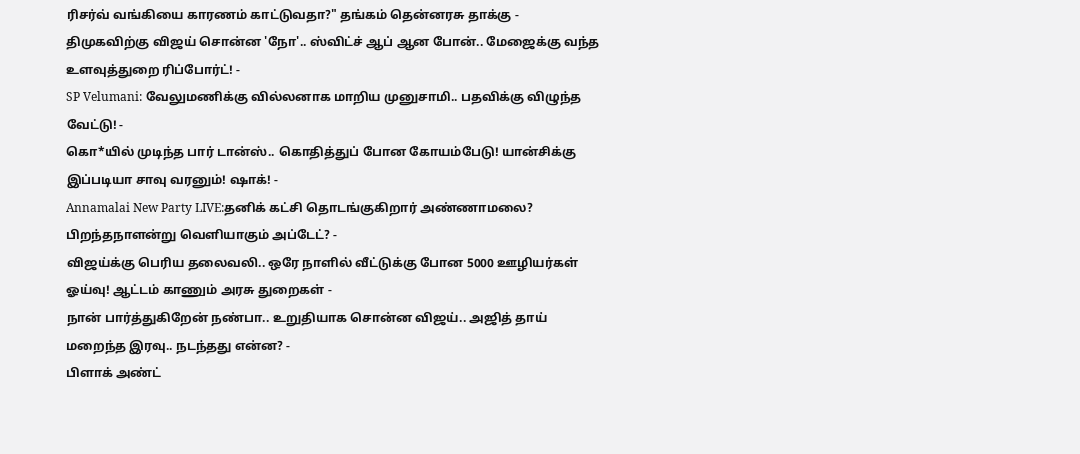ரிசர்வ் வங்கியை காரணம் காட்டுவதா?" தங்கம் தென்னரசு தாக்கு -
திமுகவிற்கு விஜய் சொன்ன 'நோ'.. ஸ்விட்ச் ஆப் ஆன போன்.. மேஜைக்கு வந்த உளவுத்துறை ரிப்போர்ட்! -
SP Velumani: வேலுமணிக்கு வில்லனாக மாறிய முனுசாமி.. பதவிக்கு விழுந்த வேட்டு! -
கொ*யில் முடிந்த பார் டான்ஸ்.. கொதித்துப் போன கோயம்பேடு! யான்சிக்கு இப்படியா சாவு வரனும்! ஷாக்! -
Annamalai New Party LIVE:தனிக் கட்சி தொடங்குகிறார் அண்ணாமலை? பிறந்தநாளன்று வெளியாகும் அப்டேட்? -
விஜய்க்கு பெரிய தலைவலி.. ஒரே நாளில் வீட்டுக்கு போன 5000 ஊழியர்கள் ஓய்வு! ஆட்டம் காணும் அரசு துறைகள் -
நான் பார்த்துகிறேன் நண்பா.. உறுதியாக சொன்ன விஜய்.. அஜித் தாய் மறைந்த இரவு.. நடந்தது என்ன? -
பிளாக் அண்ட்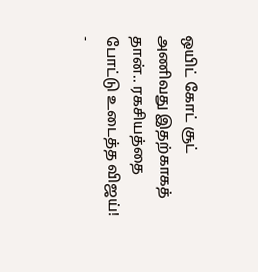ஒயிட் கோட் சூட் அணிவது இதற்காகத் தான்.. ரகசியத்தை போட்டு உடைத்த விஜய்! -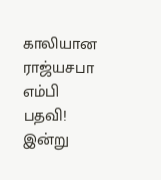காலியான ராஜ்யசபா எம்பி பதவி! இன்று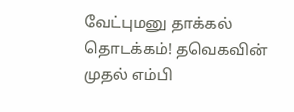வேட்புமனு தாக்கல் தொடக்கம்! தவெகவின் முதல் எம்பி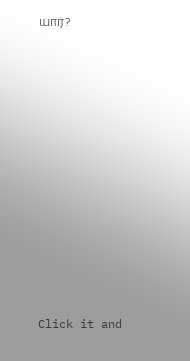யார்?













Click it and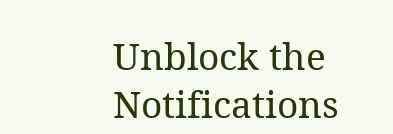Unblock the Notifications